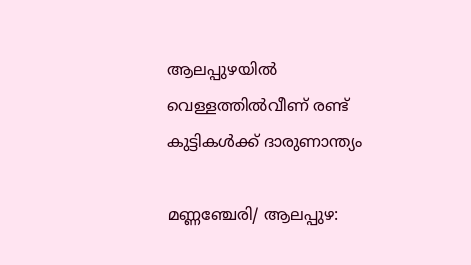ആലപ്പുഴയിൽ വെള്ളത്തിൽവീണ് രണ്ട് കുട്ടികൾക്ക് ദാരുണാന്ത്യം

മണ്ണഞ്ചേരി/ ആലപ്പുഴ: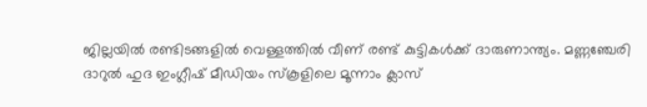ജില്ലയിൽ രണ്ടിടങ്ങളിൽ വെള്ളത്തിൽ വീണ് രണ്ട് കുട്ടികൾക്ക് ദാരുണാന്ത്യം. മണ്ണഞ്ചേരി ദാറുൽ ഹുദ ഇംഗ്ലീഷ് മീഡിയം സ്‌കൂളിലെ മൂന്നാം ക്ലാസ്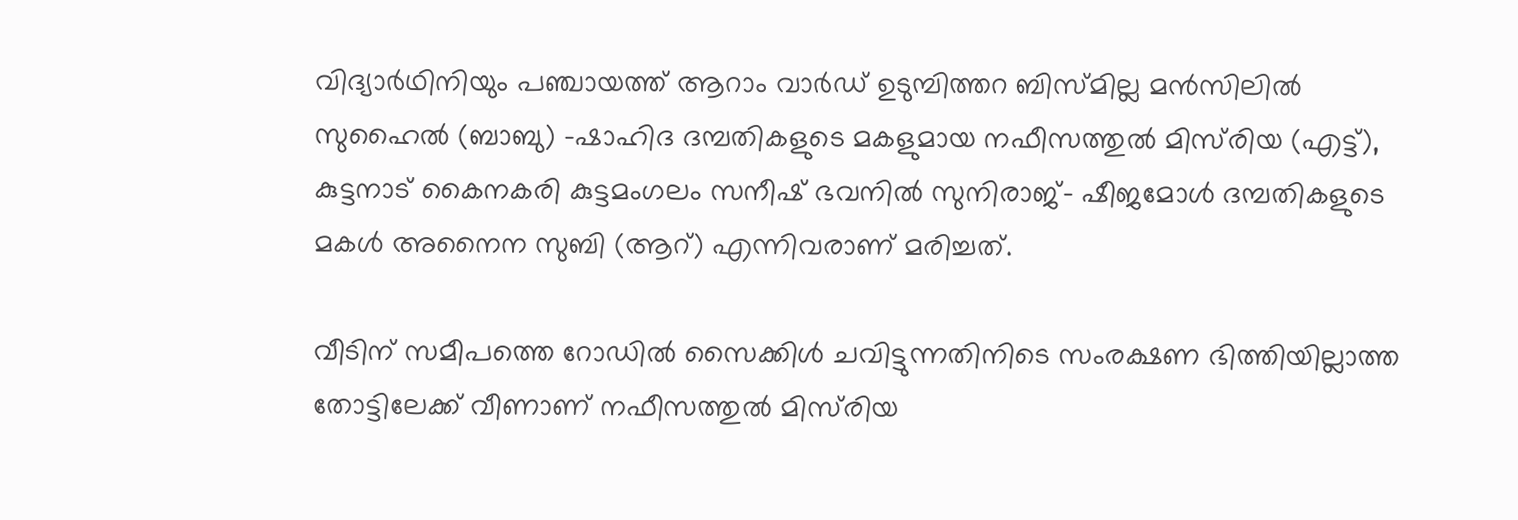വിദ്യാർഥിനിയും പഞ്ചായത്ത് ആറാം വാർഡ് ഉടുമ്പിത്തറ ബിസ്മില്ല മൻസിലിൽ സുഹൈൽ (ബാബു) -ഷാഹിദ ദമ്പതികളുടെ മകളുമായ നഫീസത്തുൽ മിസ്‌രിയ (എട്ട്), കുട്ടനാട് കൈനകരി കുട്ടമംഗലം സനീഷ് ഭവനിൽ സുനിരാജ്- ഷീജമോൾ ദമ്പതികളുടെ മകൾ അനൈന സുബി (ആറ്) എന്നിവരാണ് മരിച്ചത്.

വീടിന് സമീപത്തെ റോഡിൽ സൈക്കിൾ ചവിട്ടുന്നതിനിടെ സംരക്ഷണ ഭിത്തിയില്ലാത്ത തോട്ടിലേക്ക് വീണാണ് നഫീസത്തുൽ മിസ്‌രിയ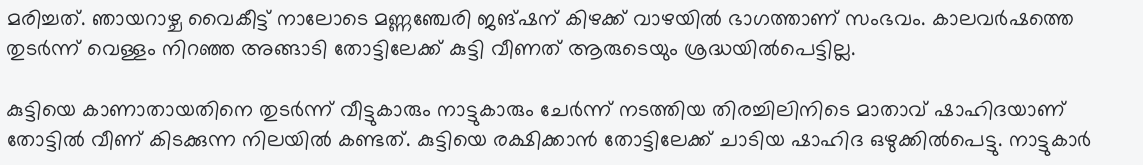മരിച്ചത്. ഞായറാഴ്ച വൈകീട്ട് നാലോടെ മണ്ണഞ്ചേരി ജങ്ഷന് കിഴക്ക് വാഴയിൽ ഭാഗത്താണ് സംഭവം. കാലവർഷത്തെ തുടർന്ന് വെള്ളം നിറഞ്ഞ അങ്ങാടി തോട്ടിലേക്ക് കുട്ടി വീണത് ആരുടെയും ശ്രദ്ധയിൽപെട്ടില്ല.

കുട്ടിയെ കാണാതായതിനെ തുടർന്ന് വീട്ടുകാരും നാട്ടുകാരും ചേർന്ന് നടത്തിയ തിരച്ചിലിനിടെ മാതാവ് ഷാഹിദയാണ് തോട്ടിൽ വീണ് കിടക്കുന്ന നിലയിൽ കണ്ടത്. കുട്ടിയെ രക്ഷിക്കാൻ തോട്ടിലേക്ക് ചാടിയ ഷാഹിദ ഒഴുക്കിൽപെട്ടു. നാട്ടുകാർ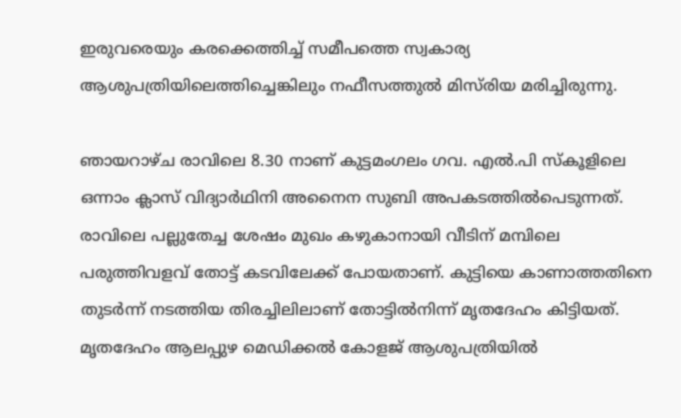ഇരുവരെയും കരക്കെത്തിച്ച് സമീപത്തെ സ്വകാര്യ ആശുപത്രിയിലെത്തിച്ചെങ്കിലും നഫീസത്തുൽ മിസ്‌രിയ മരിച്ചിരുന്നു.

ഞായറാഴ്ച രാവിലെ 8.30 നാണ് കുട്ടമംഗലം ഗവ. എൽ.പി സ്കൂളിലെ ഒന്നാം ക്ലാസ് വിദ്യാർഥിനി അനൈന സുബി അപകടത്തിൽപെടുന്നത്. രാവിലെ പല്ലുതേച്ച ശേഷം മുഖം കഴുകാനായി വീടിന് മമ്പിലെ പരുത്തിവളവ് തോട്ട് കടവിലേക്ക് പോയതാണ്. കുട്ടിയെ കാണാത്തതിനെ തുടർന്ന് നടത്തിയ തിരച്ചിലിലാണ് തോട്ടിൽനിന്ന് മൃതദേഹം കിട്ടിയത്. മൃതദേഹം ആലപ്പുഴ മെഡിക്കൽ കോളജ് ആശുപത്രിയിൽ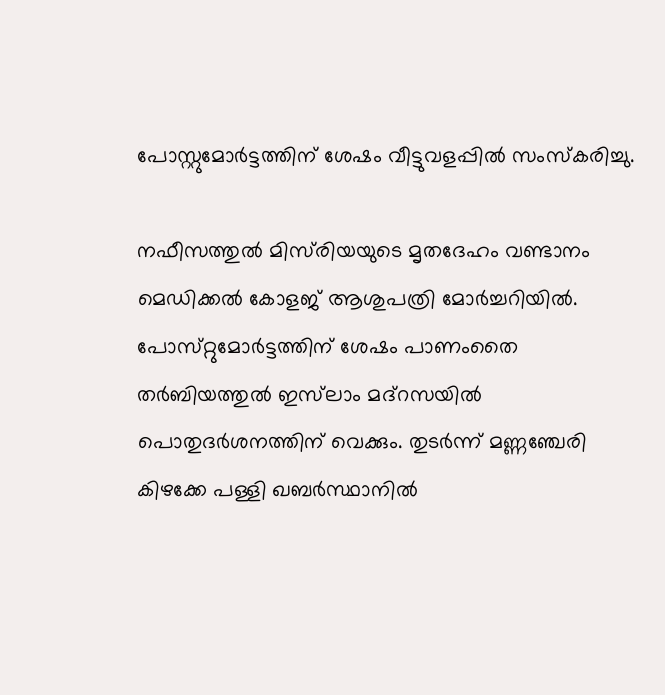പോസ്റ്റുമോർട്ടത്തിന് ശേഷം വീട്ടുവളപ്പിൽ സംസ്കരിച്ചു.

നഫീസത്തുൽ മിസ്‌രിയയുടെ മൃതദേഹം വണ്ടാനം മെഡിക്കൽ കോളജ് ആശുപത്രി മോർച്ചറിയിൽ. പോസ്‌റ്റുമോർട്ടത്തിന് ശേഷം പാണംതൈ തർബിയത്തുൽ ഇസ്‌ലാം മദ്റസയിൽ പൊതുദർശനത്തിന് വെക്കും. തുടർന്ന് മണ്ണഞ്ചേരി കിഴക്കേ പള്ളി ഖബർസ്ഥാനിൽ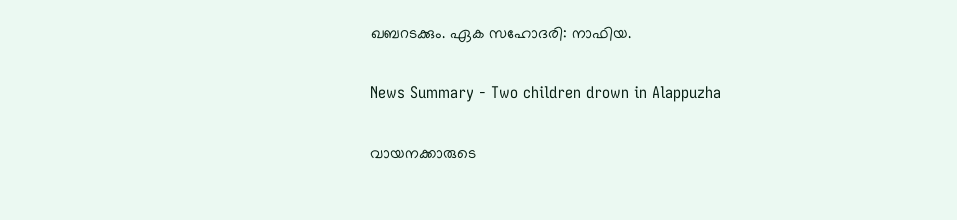ഖബറടക്കും. ഏക സഹോദരി: നാഫിയ.

News Summary - Two children drown in Alappuzha

വായനക്കാരുടെ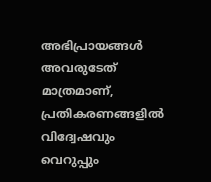അഭിപ്രായങ്ങള്‍ അവരുടേത് മാത്രമാണ്, പ്രതികരണങ്ങളിൽ വിദ്വേഷവും വെറുപ്പും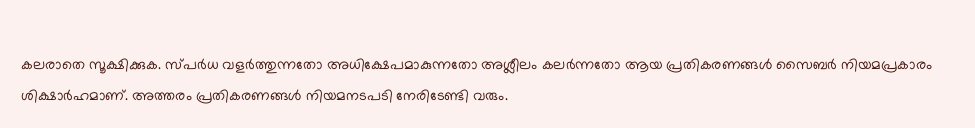കലരാതെ സൂക്ഷിക്കുക. സ്പർധ വളർത്തുന്നതോ അധിക്ഷേപമാകുന്നതോ അശ്ലീലം കലർന്നതോ ആയ പ്രതികരണങ്ങൾ സൈബർ നിയമപ്രകാരം ശിക്ഷാർഹമാണ്. അത്തരം പ്രതികരണങ്ങൾ നിയമനടപടി നേരിടേണ്ടി വരും.